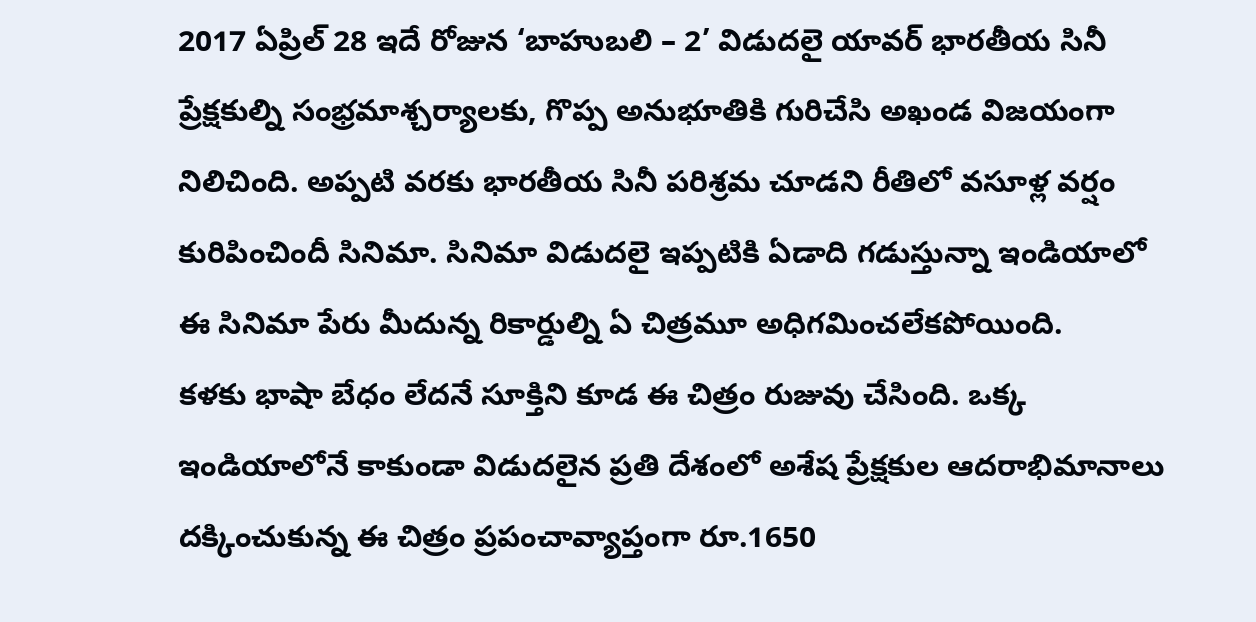2017 ఏప్రిల్ 28 ఇదే రోజున ‘బాహుబలి – 2’ విడుదలై యావర్ భారతీయ సినీ ప్రేక్షకుల్ని సంభ్రమాశ్చర్యాలకు, గొప్ప అనుభూతికి గురిచేసి అఖండ విజయంగా నిలిచింది. అప్పటి వరకు భారతీయ సినీ పరిశ్రమ చూడని రీతిలో వసూళ్ల వర్షం కురిపించిందీ సినిమా. సినిమా విడుదలై ఇప్పటికి ఏడాది గడుస్తున్నా ఇండియాలో ఈ సినిమా పేరు మీదున్న రికార్డుల్ని ఏ చిత్రమూ అధిగమించలేకపోయింది.
కళకు భాషా బేధం లేదనే సూక్తిని కూడ ఈ చిత్రం రుజువు చేసింది. ఒక్క ఇండియాలోనే కాకుండా విడుదలైన ప్రతి దేశంలో అశేష ప్రేక్షకుల ఆదరాభిమానాలు దక్కించుకున్న ఈ చిత్రం ప్రపంచావ్యాప్తంగా రూ.1650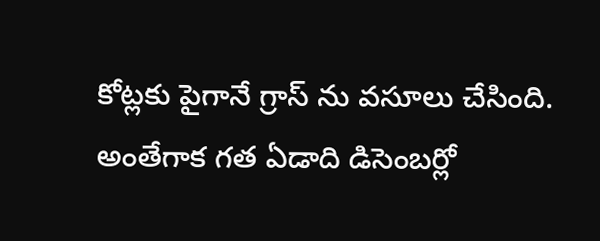కోట్లకు పైగానే గ్రాస్ ను వసూలు చేసింది. అంతేగాక గత ఏడాది డిసెంబర్లో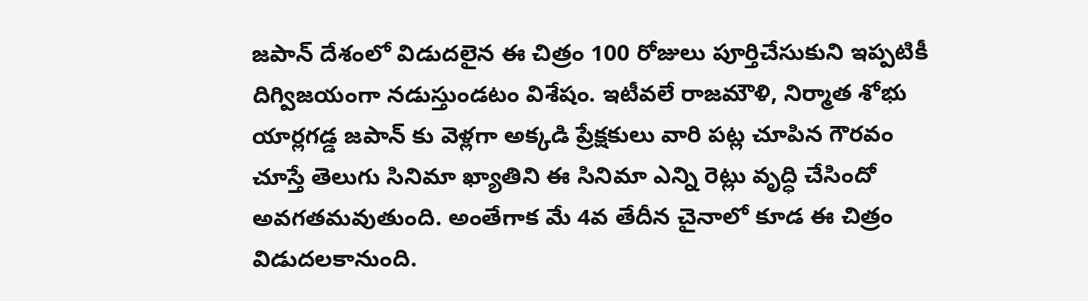జపాన్ దేశంలో విడుదలైన ఈ చిత్రం 100 రోజులు పూర్తిచేసుకుని ఇప్పటికీ దిగ్విజయంగా నడుస్తుండటం విశేషం. ఇటీవలే రాజమౌళి, నిర్మాత శోభు యార్లగడ్డ జపాన్ కు వెళ్లగా అక్కడి ప్రేక్షకులు వారి పట్ల చూపిన గౌరవం చూస్తే తెలుగు సినిమా ఖ్యాతిని ఈ సినిమా ఎన్ని రెట్లు వృద్ధి చేసిందో అవగతమవుతుంది. అంతేగాక మే 4వ తేదీన చైనాలో కూడ ఈ చిత్రం విడుదలకానుంది.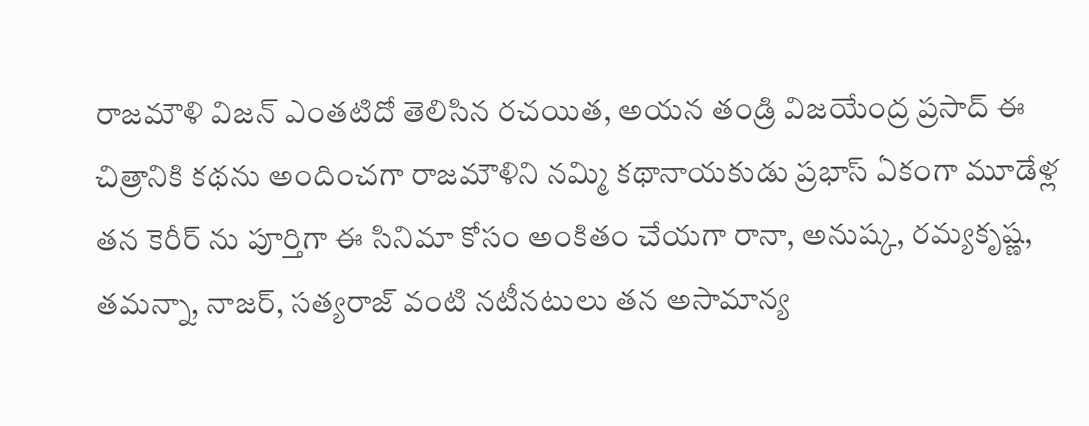రాజమౌళి విజన్ ఎంతటిదో తెలిసిన రచయిత, అయన తండ్రి విజయేంద్ర ప్రసాద్ ఈ చిత్రానికి కథను అందించగా రాజమౌళిని నమ్మి కథానాయకుడు ప్రభాస్ ఏకంగా మూడేళ్ల తన కెరీర్ ను పూర్తిగా ఈ సినిమా కోసం అంకితం చేయగా రానా, అనుష్క, రమ్యకృష్ణ, తమన్నా, నాజర్, సత్యరాజ్ వంటి నటీనటులు తన అసామాన్య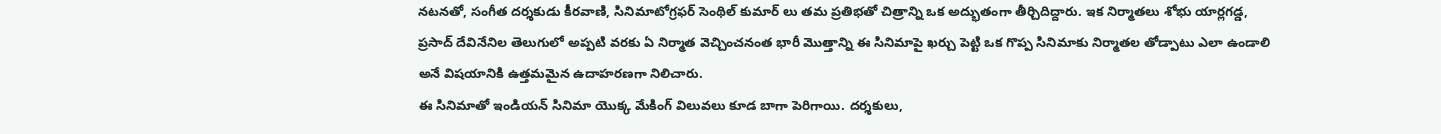నటనతో, సంగీత దర్శకుడు కీరవాణి, సినిమాటోగ్రఫర్ సెంథిల్ కుమార్ లు తమ ప్రతిభతో చిత్రాన్ని ఒక అద్భుతంగా తీర్చిదిద్దారు. ఇక నిర్మాతలు శోభు యార్లగడ్డ, ప్రసాద్ దేవినేనిల తెలుగులో అప్పటి వరకు ఏ నిర్మాత వెచ్చించనంత భారీ మొత్తాన్ని ఈ సినిమాపై ఖర్చు పెట్టి ఒక గొప్ప సినిమాకు నిర్మాతల తోడ్పాటు ఎలా ఉండాలి అనే విషయానికి ఉత్తమమైన ఉదాహరణగా నిలిచారు.
ఈ సినిమాతో ఇండియన్ సినిమా యొక్క మేకింగ్ విలువలు కూడ బాగా పెరిగాయి. దర్శకులు,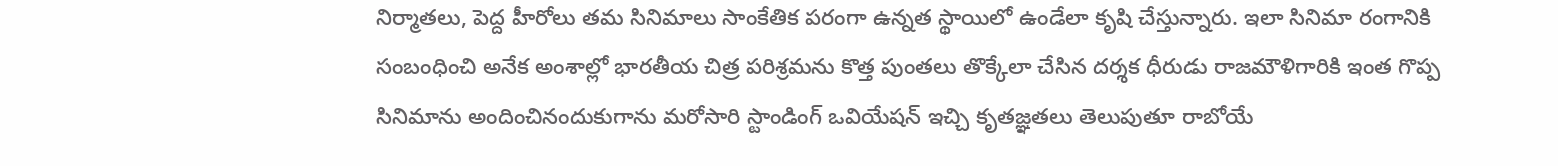నిర్మాతలు, పెద్ద హీరోలు తమ సినిమాలు సాంకేతిక పరంగా ఉన్నత స్థాయిలో ఉండేలా కృషి చేస్తున్నారు. ఇలా సినిమా రంగానికి సంబంధించి అనేక అంశాల్లో భారతీయ చిత్ర పరిశ్రమను కొత్త పుంతలు తొక్కేలా చేసిన దర్శక ధీరుడు రాజమౌళిగారికి ఇంత గొప్ప సినిమాను అందించినందుకుగాను మరోసారి స్టాండింగ్ ఒవియేషన్ ఇచ్చి కృతజ్ఞతలు తెలుపుతూ రాబోయే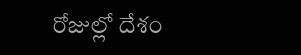రోజుల్లో దేశం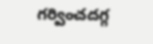గర్వించదగ్గ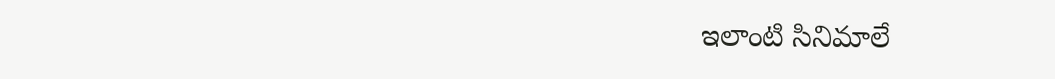ఇలాంటి సినిమాలే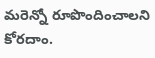మరెన్నో రూపొందించాలని కోరదాం.